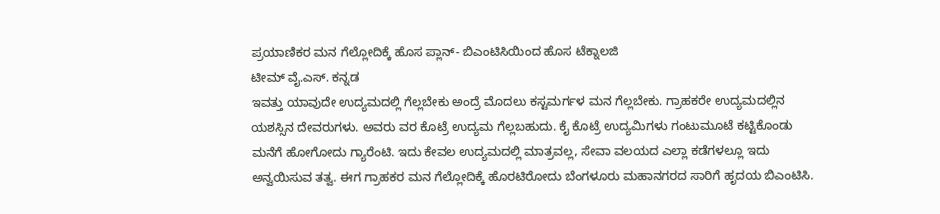ಪ್ರಯಾಣಿಕರ ಮನ ಗೆಲ್ಲೋದಿಕ್ಕೆ ಹೊಸ ಪ್ಲಾನ್- ಬಿಎಂಟಿಸಿಯಿಂದ ಹೊಸ ಟೆಕ್ನಾಲಜಿ
ಟೀಮ್ ವೈ.ಎಸ್. ಕನ್ನಡ
ಇವತ್ತು ಯಾವುದೇ ಉದ್ಯಮದಲ್ಲಿ ಗೆಲ್ಲಬೇಕು ಅಂದ್ರೆ ಮೊದಲು ಕಸ್ಟಮರ್ಗಳ ಮನ ಗೆಲ್ಲಬೇಕು. ಗ್ರಾಹಕರೇ ಉದ್ಯಮದಲ್ಲಿನ ಯಶಸ್ಸಿನ ದೇವರುಗಳು. ಅವರು ವರ ಕೊಟ್ರೆ ಉದ್ಯಮ ಗೆಲ್ಲಬಹುದು. ಕೈ ಕೊಟ್ರೆ ಉದ್ಯಮಿಗಳು ಗಂಟುಮೂಟೆ ಕಟ್ಟಿಕೊಂಡು ಮನೆಗೆ ಹೋಗೋದು ಗ್ಯಾರೆಂಟಿ. ಇದು ಕೇವಲ ಉದ್ಯಮದಲ್ಲಿ ಮಾತ್ರವಲ್ಲ, ಸೇವಾ ವಲಯದ ಎಲ್ಲಾ ಕಡೆಗಳಲ್ಲೂ ಇದು ಅನ್ವಯಿಸುವ ತತ್ವ. ಈಗ ಗ್ರಾಹಕರ ಮನ ಗೆಲ್ಲೋದಿಕ್ಕೆ ಹೊರಟಿರೋದು ಬೆಂಗಳೂರು ಮಹಾನಗರದ ಸಾರಿಗೆ ಹೃದಯ ಬಿಎಂಟಿಸಿ.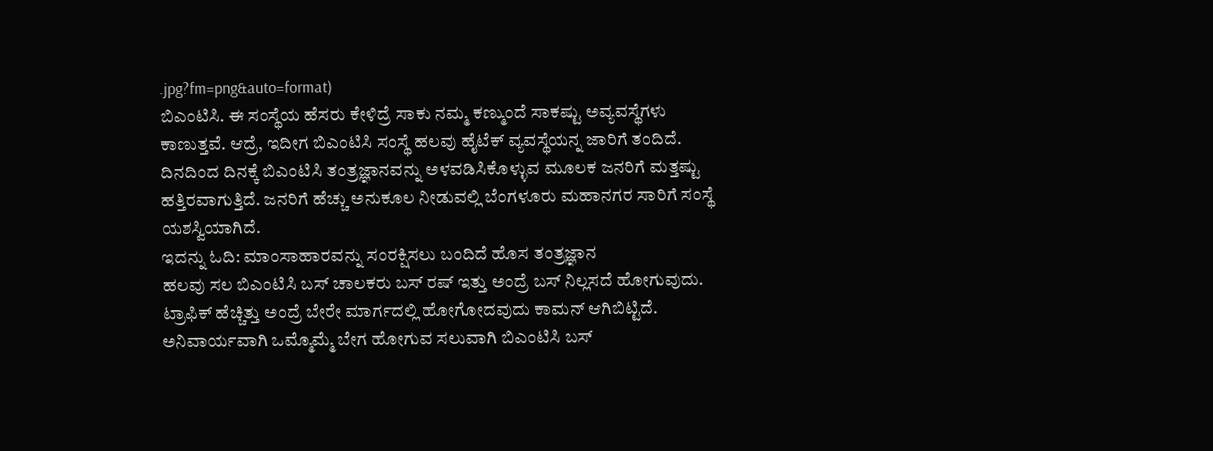.jpg?fm=png&auto=format)
ಬಿಎಂಟಿಸಿ. ಈ ಸಂಸ್ಥೆಯ ಹೆಸರು ಕೇಳಿದ್ರೆ ಸಾಕು ನಮ್ಮ ಕಣ್ಮುಂದೆ ಸಾಕಷ್ಟು ಅವ್ಯವಸ್ಥೆಗಳು ಕಾಣುತ್ತವೆ. ಆದ್ರೆ, ಇದೀಗ ಬಿಎಂಟಿಸಿ ಸಂಸ್ಥೆ ಹಲವು ಹೈಟೆಕ್ ವ್ಯವಸ್ಥೆಯನ್ನ ಜಾರಿಗೆ ತಂದಿದೆ. ದಿನದಿಂದ ದಿನಕ್ಕೆ ಬಿಎಂಟಿಸಿ ತಂತ್ರಜ್ಞಾನವನ್ನು ಅಳವಡಿಸಿಕೊಳ್ಳುವ ಮೂಲಕ ಜನರಿಗೆ ಮತ್ತಷ್ಟು ಹತ್ತಿರವಾಗುತ್ತಿದೆ. ಜನರಿಗೆ ಹೆಚ್ಚು ಅನುಕೂಲ ನೀಡುವಲ್ಲಿ ಬೆಂಗಳೂರು ಮಹಾನಗರ ಸಾರಿಗೆ ಸಂಸ್ಥೆ ಯಶಸ್ವಿಯಾಗಿದೆ.
ಇದನ್ನು ಓದಿ: ಮಾಂಸಾಹಾರವನ್ನು ಸಂರಕ್ಷಿಸಲು ಬಂದಿದೆ ಹೊಸ ತಂತ್ರಜ್ಞಾನ
ಹಲವು ಸಲ ಬಿಎಂಟಿಸಿ ಬಸ್ ಚಾಲಕರು ಬಸ್ ರಷ್ ಇತ್ತು ಅಂದ್ರೆ ಬಸ್ ನಿಲ್ಲಸದೆ ಹೋಗುವುದು. ಟ್ರಾಫಿಕ್ ಹೆಚ್ಚಿತ್ತು ಅಂದ್ರೆ ಬೇರೇ ಮಾರ್ಗದಲ್ಲಿ ಹೋಗೋದವುದು ಕಾಮನ್ ಆಗಿಬಿಟ್ಟಿದೆ. ಅನಿವಾರ್ಯವಾಗಿ ಒಮ್ಮೊಮ್ಮೆ ಬೇಗ ಹೋಗುವ ಸಲುವಾಗಿ ಬಿಎಂಟಿಸಿ ಬಸ್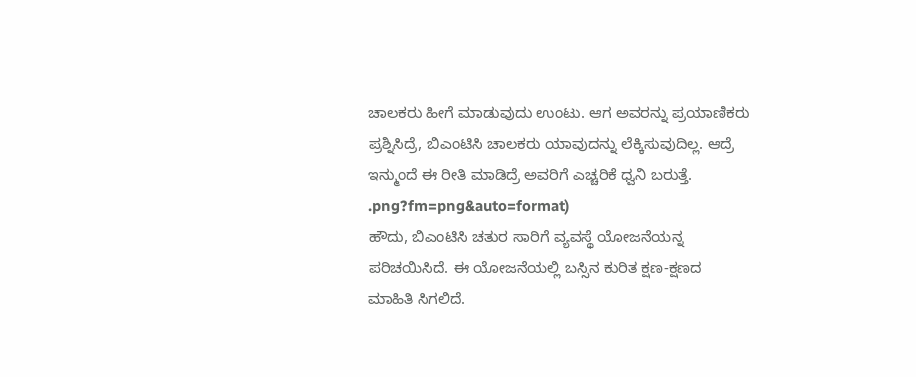ಚಾಲಕರು ಹೀಗೆ ಮಾಡುವುದು ಉಂಟು. ಆಗ ಅವರನ್ನು ಪ್ರಯಾಣಿಕರು ಪ್ರಶ್ನಿಸಿದ್ರೆ, ಬಿಎಂಟಿಸಿ ಚಾಲಕರು ಯಾವುದನ್ನು ಲೆಕ್ಕಿಸುವುದಿಲ್ಲ. ಆದ್ರೆ ಇನ್ಮುಂದೆ ಈ ರೀತಿ ಮಾಡಿದ್ರೆ ಅವರಿಗೆ ಎಚ್ಚರಿಕೆ ಧ್ವನಿ ಬರುತ್ತೆ.
.png?fm=png&auto=format)
ಹೌದು, ಬಿಎಂಟಿಸಿ ಚತುರ ಸಾರಿಗೆ ವ್ಯವಸ್ಥೆ ಯೋಜನೆಯನ್ನ ಪರಿಚಯಿಸಿದೆ. ಈ ಯೋಜನೆಯಲ್ಲಿ ಬಸ್ಸಿನ ಕುರಿತ ಕ್ಷಣ-ಕ್ಷಣದ ಮಾಹಿತಿ ಸಿಗಲಿದೆ.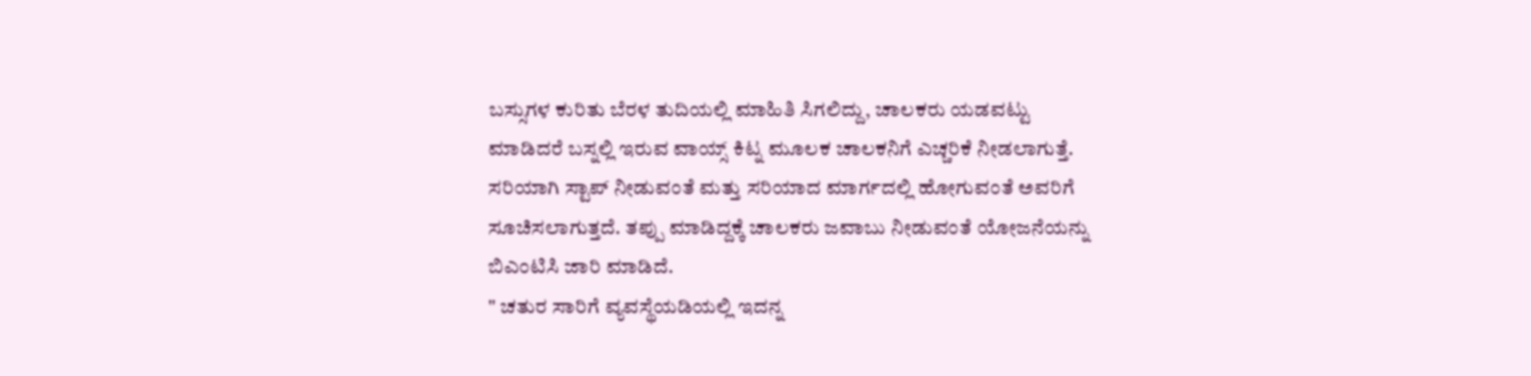ಬಸ್ಸುಗಳ ಕುರಿತು ಬೆರಳ ತುದಿಯಲ್ಲಿ ಮಾಹಿತಿ ಸಿಗಲಿದ್ದು, ಚಾಲಕರು ಯಡವಟ್ಟು ಮಾಡಿದರೆ ಬಸ್ನಲ್ಲಿ ಇರುವ ವಾಯ್ಸ್ ಕಿಟ್ನ ಮೂಲಕ ಚಾಲಕನಿಗೆ ಎಚ್ಚರಿಕೆ ನೀಡಲಾಗುತ್ತೆ. ಸರಿಯಾಗಿ ಸ್ಟಾಪ್ ನೀಡುವಂತೆ ಮತ್ತು ಸರಿಯಾದ ಮಾರ್ಗದಲ್ಲಿ ಹೋಗುವಂತೆ ಅವರಿಗೆ ಸೂಚಿಸಲಾಗುತ್ತದೆ. ತಪ್ಪು ಮಾಡಿದ್ದಕ್ಕೆ ಚಾಲಕರು ಜವಾಬು ನೀಡುವಂತೆ ಯೋಜನೆಯನ್ನು ಬಿಎಂಟಿಸಿ ಜಾರಿ ಮಾಡಿದೆ.
" ಚತುರ ಸಾರಿಗೆ ವ್ಯವಸ್ಥೆಯಡಿಯಲ್ಲಿ ಇದನ್ನ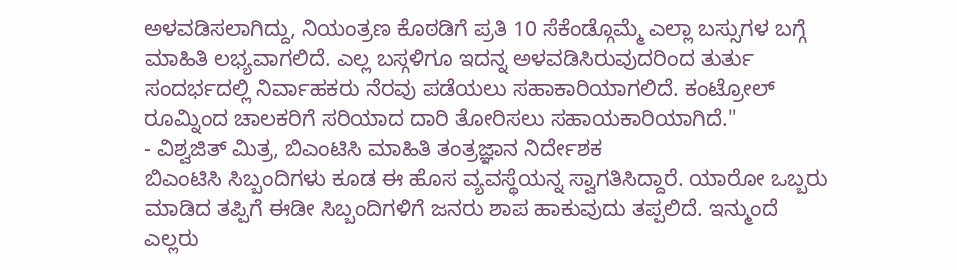ಅಳವಡಿಸಲಾಗಿದ್ದು, ನಿಯಂತ್ರಣ ಕೊಠಡಿಗೆ ಪ್ರತಿ 10 ಸೆಕೆಂಡ್ಗೊಮ್ಮೆ ಎಲ್ಲಾ ಬಸ್ಸುಗಳ ಬಗ್ಗೆ ಮಾಹಿತಿ ಲಭ್ಯವಾಗಲಿದೆ. ಎಲ್ಲ ಬಸ್ಗಳಿಗೂ ಇದನ್ನ ಅಳವಡಿಸಿರುವುದರಿಂದ ತುರ್ತು ಸಂದರ್ಭದಲ್ಲಿ ನಿರ್ವಾಹಕರು ನೆರವು ಪಡೆಯಲು ಸಹಾಕಾರಿಯಾಗಲಿದೆ. ಕಂಟ್ರೋಲ್ ರೂಮ್ನಿಂದ ಚಾಲಕರಿಗೆ ಸರಿಯಾದ ದಾರಿ ತೋರಿಸಲು ಸಹಾಯಕಾರಿಯಾಗಿದೆ."
- ವಿಶ್ವಜಿತ್ ಮಿತ್ರ, ಬಿಎಂಟಿಸಿ ಮಾಹಿತಿ ತಂತ್ರಜ್ಞಾನ ನಿರ್ದೇಶಕ
ಬಿಎಂಟಿಸಿ ಸಿಬ್ಬಂದಿಗಳು ಕೂಡ ಈ ಹೊಸ ವ್ಯವಸ್ಥೆಯನ್ನ ಸ್ವಾಗತಿಸಿದ್ದಾರೆ. ಯಾರೋ ಒಬ್ಬರು ಮಾಡಿದ ತಪ್ಪಿಗೆ ಈಡೀ ಸಿಬ್ಬಂದಿಗಳಿಗೆ ಜನರು ಶಾಪ ಹಾಕುವುದು ತಪ್ಪಲಿದೆ. ಇನ್ಮುಂದೆ ಎಲ್ಲರು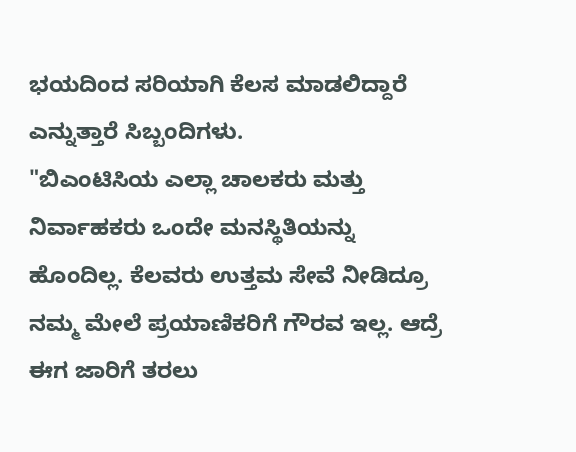ಭಯದಿಂದ ಸರಿಯಾಗಿ ಕೆಲಸ ಮಾಡಲಿದ್ದಾರೆ ಎನ್ನುತ್ತಾರೆ ಸಿಬ್ಬಂದಿಗಳು.
"ಬಿಎಂಟಿಸಿಯ ಎಲ್ಲಾ ಚಾಲಕರು ಮತ್ತು ನಿರ್ವಾಹಕರು ಒಂದೇ ಮನಸ್ಥಿತಿಯನ್ನು ಹೊಂದಿಲ್ಲ. ಕೆಲವರು ಉತ್ತಮ ಸೇವೆ ನೀಡಿದ್ರೂ ನಮ್ಮ ಮೇಲೆ ಪ್ರಯಾಣಿಕರಿಗೆ ಗೌರವ ಇಲ್ಲ. ಆದ್ರೆ ಈಗ ಜಾರಿಗೆ ತರಲು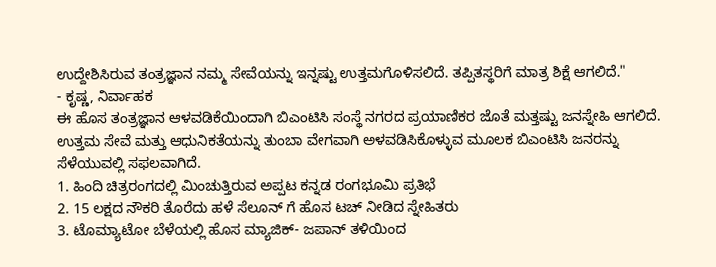ಉದ್ದೇಶಿಸಿರುವ ತಂತ್ರಜ್ಞಾನ ನಮ್ಮ ಸೇವೆಯನ್ನು ಇನ್ನಷ್ಟು ಉತ್ತಮಗೊಳಿಸಲಿದೆ. ತಪ್ಪಿತಸ್ಥರಿಗೆ ಮಾತ್ರ ಶಿಕ್ಷೆ ಆಗಲಿದೆ."
- ಕೃಷ್ಣ, ನಿರ್ವಾಹಕ
ಈ ಹೊಸ ತಂತ್ರಜ್ಞಾನ ಆಳವಡಿಕೆಯಿಂದಾಗಿ ಬಿಎಂಟಿಸಿ ಸಂಸ್ಥೆ ನಗರದ ಪ್ರಯಾಣಿಕರ ಜೊತೆ ಮತ್ತಷ್ಟು ಜನಸ್ನೇಹಿ ಆಗಲಿದೆ. ಉತ್ತಮ ಸೇವೆ ಮತ್ತು ಆಧುನಿಕತೆಯನ್ನು ತುಂಬಾ ವೇಗವಾಗಿ ಅಳವಡಿಸಿಕೊಳ್ಳುವ ಮೂಲಕ ಬಿಎಂಟಿಸಿ ಜನರನ್ನು ಸೆಳೆಯುವಲ್ಲಿ ಸಫಲವಾಗಿದೆ.
1. ಹಿಂದಿ ಚಿತ್ರರಂಗದಲ್ಲಿ ಮಿಂಚುತ್ತಿರುವ ಅಪ್ಪಟ ಕನ್ನಡ ರಂಗಭೂಮಿ ಪ್ರತಿಭೆ
2. 15 ಲಕ್ಷದ ನೌಕರಿ ತೊರೆದು ಹಳೆ ಸೆಲೂನ್ ಗೆ ಹೊಸ ಟಚ್ ನೀಡಿದ ಸ್ನೇಹಿತರು
3. ಟೊಮ್ಯಾಟೋ ಬೆಳೆಯಲ್ಲಿ ಹೊಸ ಮ್ಯಾಜಿಕ್- ಜಪಾನ್ ತಳಿಯಿಂದ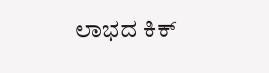ಲಾಭದ ಕಿಕ್